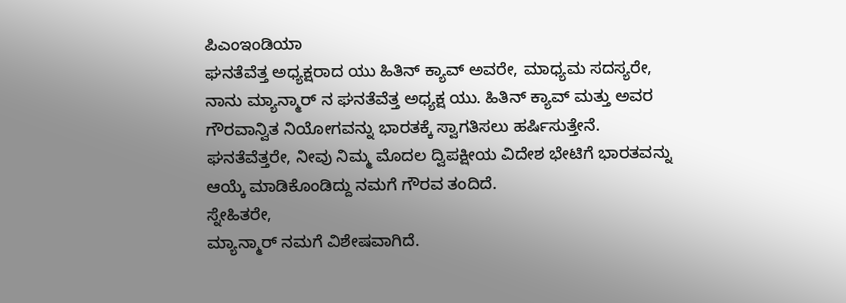ಪಿಎಂಇಂಡಿಯಾ
ಘನತೆವೆತ್ತ ಅಧ್ಯಕ್ಷರಾದ ಯು ಹಿತಿನ್ ಕ್ಯಾವ್ ಅವರೇ, ಮಾಧ್ಯಮ ಸದಸ್ಯರೇ,
ನಾನು ಮ್ಯಾನ್ಮಾರ್ ನ ಘನತೆವೆತ್ತ ಅಧ್ಯಕ್ಷ ಯು. ಹಿತಿನ್ ಕ್ಯಾವ್ ಮತ್ತು ಅವರ ಗೌರವಾನ್ವಿತ ನಿಯೋಗವನ್ನು ಭಾರತಕ್ಕೆ ಸ್ವಾಗತಿಸಲು ಹರ್ಷಿಸುತ್ತೇನೆ.
ಘನತೆವೆತ್ತರೇ, ನೀವು ನಿಮ್ಮ ಮೊದಲ ದ್ವಿಪಕ್ಷೀಯ ವಿದೇಶ ಭೇಟಿಗೆ ಭಾರತವನ್ನು ಆಯ್ಕೆ ಮಾಡಿಕೊಂಡಿದ್ದು ನಮಗೆ ಗೌರವ ತಂದಿದೆ.
ಸ್ನೇಹಿತರೇ,
ಮ್ಯಾನ್ಮಾರ್ ನಮಗೆ ವಿಶೇಷವಾಗಿದೆ.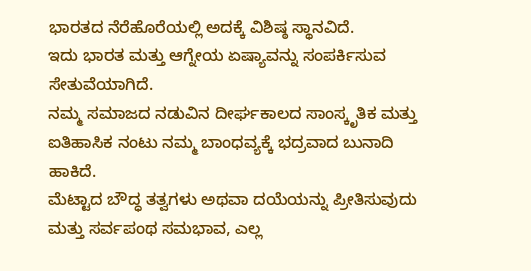ಭಾರತದ ನೆರೆಹೊರೆಯಲ್ಲಿ ಅದಕ್ಕೆ ವಿಶಿಷ್ಠ ಸ್ಥಾನವಿದೆ.
ಇದು ಭಾರತ ಮತ್ತು ಆಗ್ನೇಯ ಏಷ್ಯಾವನ್ನು ಸಂಪರ್ಕಿಸುವ ಸೇತುವೆಯಾಗಿದೆ.
ನಮ್ಮ ಸಮಾಜದ ನಡುವಿನ ದೀರ್ಘಕಾಲದ ಸಾಂಸ್ಕೃತಿಕ ಮತ್ತು ಐತಿಹಾಸಿಕ ನಂಟು ನಮ್ಮ ಬಾಂಧವ್ಯಕ್ಕೆ ಭದ್ರವಾದ ಬುನಾದಿ ಹಾಕಿದೆ.
ಮೆಟ್ಟಾದ ಬೌದ್ಧ ತತ್ವಗಳು ಅಥವಾ ದಯೆಯನ್ನು ಪ್ರೀತಿಸುವುದು ಮತ್ತು ಸರ್ವಪಂಥ ಸಮಭಾವ, ಎಲ್ಲ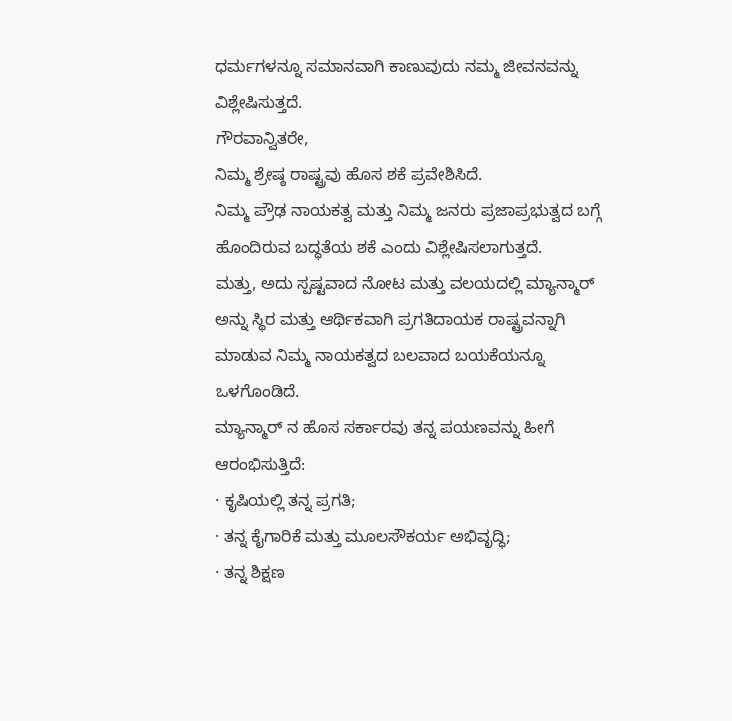ಧರ್ಮಗಳನ್ನೂ ಸಮಾನವಾಗಿ ಕಾಣುವುದು ನಮ್ಮ ಜೀವನವನ್ನು ವಿಶ್ಲೇಷಿಸುತ್ತದೆ.
ಗೌರವಾನ್ವಿತರೇ,
ನಿಮ್ಮ ಶ್ರೇಷ್ಠ ರಾಷ್ಟ್ರವು ಹೊಸ ಶಕೆ ಪ್ರವೇಶಿಸಿದೆ.
ನಿಮ್ಮ ಪ್ರೌಢ ನಾಯಕತ್ವ ಮತ್ತು ನಿಮ್ಮ ಜನರು ಪ್ರಜಾಪ್ರಭುತ್ವದ ಬಗ್ಗೆ ಹೊಂದಿರುವ ಬದ್ಧತೆಯ ಶಕೆ ಎಂದು ವಿಶ್ಲೇಷಿಸಲಾಗುತ್ತದೆ.
ಮತ್ತು, ಅದು ಸ್ಪಷ್ಟವಾದ ನೋಟ ಮತ್ತು ವಲಯದಲ್ಲಿ ಮ್ಯಾನ್ಮಾರ್ ಅನ್ನು ಸ್ಥಿರ ಮತ್ತು ಆರ್ಥಿಕವಾಗಿ ಪ್ರಗತಿದಾಯಕ ರಾಷ್ಟ್ರವನ್ನಾಗಿ ಮಾಡುವ ನಿಮ್ಮ ನಾಯಕತ್ವದ ಬಲವಾದ ಬಯಕೆಯನ್ನೂ ಒಳಗೊಂಡಿದೆ.
ಮ್ಯಾನ್ಮಾರ್ ನ ಹೊಸ ಸರ್ಕಾರವು ತನ್ನ ಪಯಣವನ್ನು ಹೀಗೆ ಆರಂಭಿಸುತ್ತಿದೆ:
· ಕೃಷಿಯಲ್ಲಿ ತನ್ನ ಪ್ರಗತಿ;
· ತನ್ನ ಕೈಗಾರಿಕೆ ಮತ್ತು ಮೂಲಸೌಕರ್ಯ ಅಭಿವೃದ್ಧಿ;
· ತನ್ನ ಶಿಕ್ಷಣ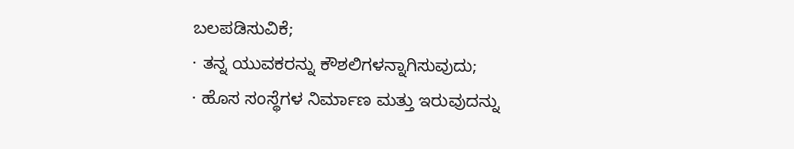ಬಲಪಡಿಸುವಿಕೆ;
· ತನ್ನ ಯುವಕರನ್ನು ಕೌಶಲಿಗಳನ್ನಾಗಿಸುವುದು;
· ಹೊಸ ಸಂಸ್ಥೆಗಳ ನಿರ್ಮಾಣ ಮತ್ತು ಇರುವುದನ್ನು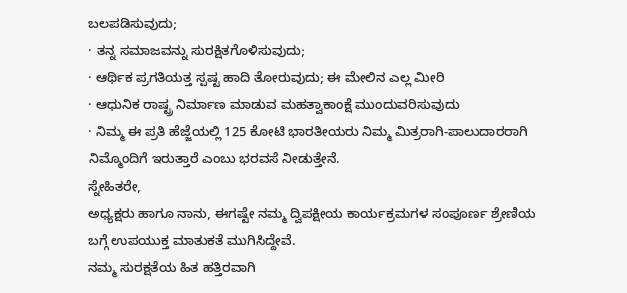ಬಲಪಡಿಸುವುದು;
· ತನ್ನ ಸಮಾಜವನ್ನು ಸುರಕ್ಷಿತಗೊಳಿಸುವುದು;
· ಆರ್ಥಿಕ ಪ್ರಗತಿಯತ್ತ ಸ್ಪಷ್ಟ ಹಾದಿ ತೋರುವುದು; ಈ ಮೇಲಿನ ಎಲ್ಲ ಮೀರಿ
· ಆಧುನಿಕ ರಾಷ್ಟ್ರ ನಿರ್ಮಾಣ ಮಾಡುವ ಮಹತ್ವಾಕಾಂಕ್ಷೆ ಮುಂದುವರಿಸುವುದು
· ನಿಮ್ಮ ಈ ಪ್ರತಿ ಹೆಜ್ಜೆಯಲ್ಲಿ 125 ಕೋಟಿ ಭಾರತೀಯರು ನಿಮ್ಮ ಮಿತ್ರರಾಗಿ-ಪಾಲುದಾರರಾಗಿ ನಿಮ್ಮೊಂದಿಗೆ ಇರುತ್ತಾರೆ ಎಂಬು ಭರವಸೆ ನೀಡುತ್ತೇನೆ.
ಸ್ನೇಹಿತರೇ,
ಅಧ್ಯಕ್ಷರು ಹಾಗೂ ನಾನು, ಈಗಷ್ಟೇ ನಮ್ಮ ದ್ವಿಪಕ್ಷೀಯ ಕಾರ್ಯಕ್ರಮಗಳ ಸಂಪೂರ್ಣ ಶ್ರೇಣಿಯ ಬಗ್ಗೆ ಉಪಯುಕ್ತ ಮಾತುಕತೆ ಮುಗಿಸಿದ್ದೇವೆ.
ನಮ್ಮ ಸುರಕ್ಷತೆಯ ಹಿತ ಹತ್ತಿರವಾಗಿ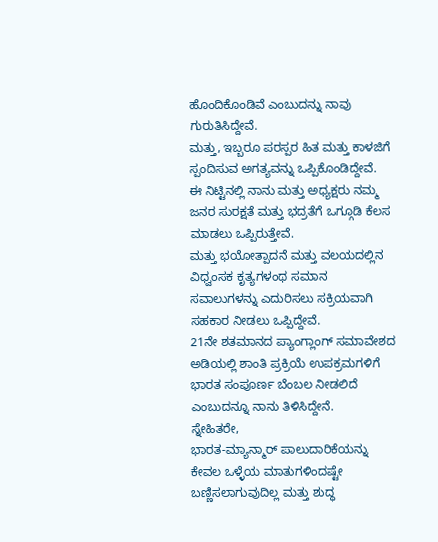ಹೊಂದಿಕೊಂಡಿವೆ ಎಂಬುದನ್ನು ನಾವು ಗುರುತಿಸಿದ್ದೇವೆ.
ಮತ್ತು, ಇಬ್ಬರೂ ಪರಸ್ಪರ ಹಿತ ಮತ್ತು ಕಾಳಜಿಗೆ ಸ್ಪಂದಿಸುವ ಅಗತ್ಯವನ್ನು ಒಪ್ಪಿಕೊಂಡಿದ್ದೇವೆ.
ಈ ನಿಟ್ಟಿನಲ್ಲಿ ನಾನು ಮತ್ತು ಅಧ್ಯಕ್ಷರು ನಮ್ಮ ಜನರ ಸುರಕ್ಷತೆ ಮತ್ತು ಭದ್ರತೆಗೆ ಒಗ್ಗೂಡಿ ಕೆಲಸ ಮಾಡಲು ಒಪ್ಪಿರುತ್ತೇವೆ.
ಮತ್ತು ಭಯೋತ್ಪಾದನೆ ಮತ್ತು ವಲಯದಲ್ಲಿನ ವಿಧ್ವಂಸಕ ಕೃತ್ಯಗಳಂಥ ಸಮಾನ ಸವಾಲುಗಳನ್ನು ಎದುರಿಸಲು ಸಕ್ರಿಯವಾಗಿ ಸಹಕಾರ ನೀಡಲು ಒಪ್ಪಿದ್ದೇವೆ.
21ನೇ ಶತಮಾನದ ಪ್ಯಾಂಗ್ಲಾಂಗ್ ಸಮಾವೇಶದ ಅಡಿಯಲ್ಲಿ ಶಾಂತಿ ಪ್ರಕ್ರಿಯೆ ಉಪಕ್ರಮಗಳಿಗೆ ಭಾರತ ಸಂಪೂರ್ಣ ಬೆಂಬಲ ನೀಡಲಿದೆ ಎಂಬುದನ್ನೂ ನಾನು ತಿಳಿಸಿದ್ದೇನೆ.
ಸ್ನೇಹಿತರೇ,
ಭಾರತ-ಮ್ಯಾನ್ಮಾರ್ ಪಾಲುದಾರಿಕೆಯನ್ನು ಕೇವಲ ಒಳ್ಳೆಯ ಮಾತುಗಳಿಂದಷ್ಟೇ ಬಣ್ಣಿಸಲಾಗುವುದಿಲ್ಲ ಮತ್ತು ಶುದ್ಧ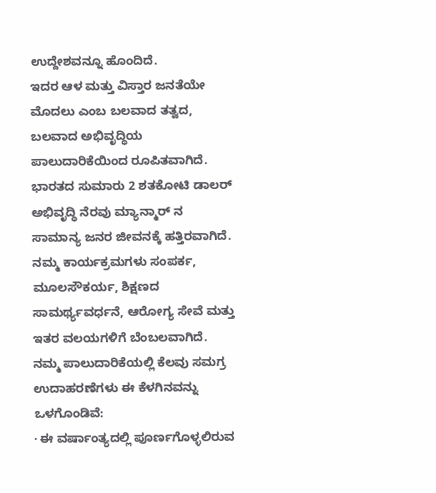ಉದ್ದೇಶವನ್ನೂ ಹೊಂದಿದೆ.
ಇದರ ಆಳ ಮತ್ತು ವಿಸ್ತಾರ ಜನತೆಯೇ ಮೊದಲು ಎಂಬ ಬಲವಾದ ತತ್ವದ, ಬಲವಾದ ಅಭಿವೃದ್ಧಿಯ ಪಾಲುದಾರಿಕೆಯಿಂದ ರೂಪಿತವಾಗಿದೆ.
ಭಾರತದ ಸುಮಾರು 2 ಶತಕೋಟಿ ಡಾಲರ್ ಅಭಿವೃದ್ಧಿ ನೆರವು ಮ್ಯಾನ್ಮಾರ್ ನ ಸಾಮಾನ್ಯ ಜನರ ಜೀವನಕ್ಕೆ ಹತ್ತಿರವಾಗಿದೆ.
ನಮ್ಮ ಕಾರ್ಯಕ್ರಮಗಳು ಸಂಪರ್ಕ, ಮೂಲಸೌಕರ್ಯ, ಶಿಕ್ಷಣದ ಸಾಮರ್ಥ್ಯವರ್ಧನೆ, ಆರೋಗ್ಯ ಸೇವೆ ಮತ್ತು ಇತರ ವಲಯಗಳಿಗೆ ಬೆಂಬಲವಾಗಿದೆ.
ನಮ್ಮ ಪಾಲುದಾರಿಕೆಯಲ್ಲಿ ಕೆಲವು ಸಮಗ್ರ ಉದಾಹರಣೆಗಳು ಈ ಕೆಳಗಿನವನ್ನು ಒಳಗೊಂಡಿವೆ:
· ಈ ವರ್ಷಾಂತ್ಯದಲ್ಲಿ ಪೂರ್ಣಗೊಳ್ಳಲಿರುವ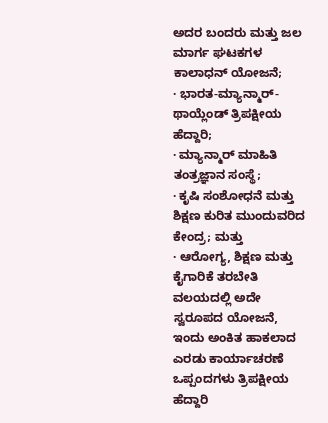ಅದರ ಬಂದರು ಮತ್ತು ಜಲ ಮಾರ್ಗ ಘಟಕಗಳ ಕಾಲಾಧನ್ ಯೋಜನೆ;
· ಭಾರತ-ಮ್ಯಾನ್ಮಾರ್-ಥಾಯ್ಲೆಂಡ್ ತ್ರಿಪಕ್ಷೀಯ ಹೆದ್ದಾರಿ;
· ಮ್ಯಾನ್ಮಾರ್ ಮಾಹಿತಿ ತಂತ್ರಜ್ಞಾನ ಸಂಸ್ಥೆ;
· ಕೃಷಿ ಸಂಶೋಧನೆ ಮತ್ತು ಶಿಕ್ಷಣ ಕುರಿತ ಮುಂದುವರಿದ ಕೇಂದ್ರ; ಮತ್ತು
· ಆರೋಗ್ಯ, ಶಿಕ್ಷಣ ಮತ್ತು ಕೈಗಾರಿಕೆ ತರಬೇತಿ ವಲಯದಲ್ಲಿ ಅದೇ ಸ್ವರೂಪದ ಯೋಜನೆ,
ಇಂದು ಅಂಕಿತ ಹಾಕಲಾದ ಎರಡು ಕಾರ್ಯಾಚರಣೆ ಒಪ್ಪಂದಗಳು ತ್ರಿಪಕ್ಷೀಯ ಹೆದ್ದಾರಿ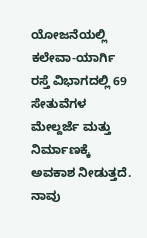ಯೋಜನೆಯಲ್ಲಿ ಕಲೇವಾ-ಯಾರ್ಗಿ ರಸ್ತೆ ವಿಭಾಗದಲ್ಲಿ 69 ಸೇತುವೆಗಳ ಮೇಲ್ದರ್ಜೆ ಮತ್ತು ನಿರ್ಮಾಣಕ್ಕೆ ಅವಕಾಶ ನೀಡುತ್ತದೆ.
ನಾವು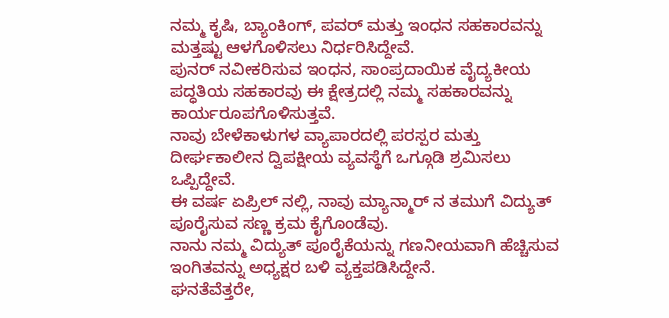ನಮ್ಮ ಕೃಷಿ, ಬ್ಯಾಂಕಿಂಗ್, ಪವರ್ ಮತ್ತು ಇಂಧನ ಸಹಕಾರವನ್ನು ಮತ್ತಷ್ಟು ಆಳಗೊಳಿಸಲು ನಿರ್ಧರಿಸಿದ್ದೇವೆ.
ಪುನರ್ ನವೀಕರಿಸುವ ಇಂಧನ, ಸಾಂಪ್ರದಾಯಿಕ ವೈದ್ಯಕೀಯ ಪದ್ಧತಿಯ ಸಹಕಾರವು ಈ ಕ್ಷೇತ್ರದಲ್ಲಿ ನಮ್ಮ ಸಹಕಾರವನ್ನು ಕಾರ್ಯರೂಪಗೊಳಿಸುತ್ತವೆ.
ನಾವು ಬೇಳೆಕಾಳುಗಳ ವ್ಯಾಪಾರದಲ್ಲಿ ಪರಸ್ಪರ ಮತ್ತು ದೀರ್ಘಕಾಲೀನ ದ್ವಿಪಕ್ಷೀಯ ವ್ಯವಸ್ಥೆಗೆ ಒಗ್ಗೂಡಿ ಶ್ರಮಿಸಲು ಒಪ್ಪಿದ್ದೇವೆ.
ಈ ವರ್ಷ ಏಪ್ರಿಲ್ ನಲ್ಲಿ, ನಾವು ಮ್ಯಾನ್ಮಾರ್ ನ ತಮುಗೆ ವಿದ್ಯುತ್ ಪೂರೈಸುವ ಸಣ್ಣ ಕ್ರಮ ಕೈಗೊಂಡೆವು.
ನಾನು ನಮ್ಮ ವಿದ್ಯುತ್ ಪೂರೈಕೆಯನ್ನು ಗಣನೀಯವಾಗಿ ಹೆಚ್ಚಿಸುವ ಇಂಗಿತವನ್ನು ಅಧ್ಯಕ್ಷರ ಬಳಿ ವ್ಯಕ್ತಪಡಿಸಿದ್ದೇನೆ.
ಘನತೆವೆತ್ತರೇ,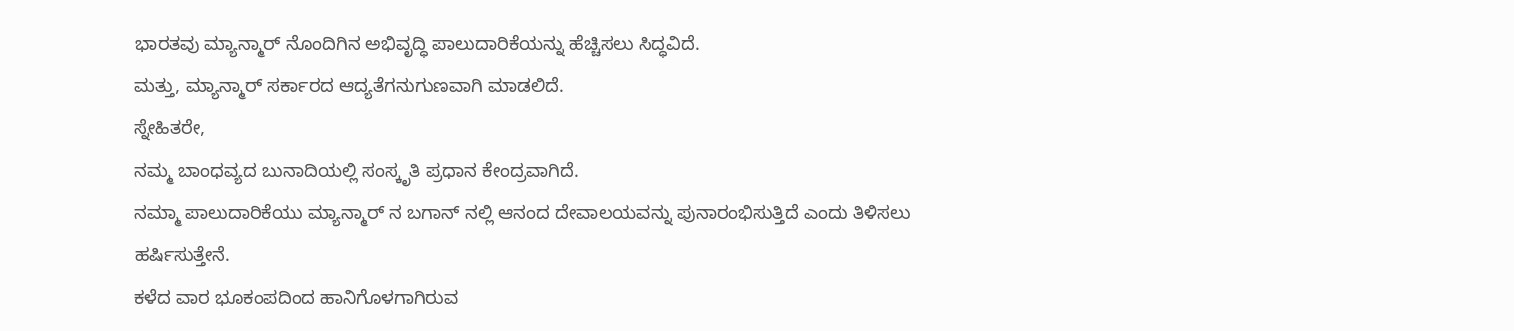ಭಾರತವು ಮ್ಯಾನ್ಮಾರ್ ನೊಂದಿಗಿನ ಅಭಿವೃದ್ಧಿ ಪಾಲುದಾರಿಕೆಯನ್ನು ಹೆಚ್ಚಿಸಲು ಸಿದ್ಧವಿದೆ.
ಮತ್ತು, ಮ್ಯಾನ್ಮಾರ್ ಸರ್ಕಾರದ ಆದ್ಯತೆಗನುಗುಣವಾಗಿ ಮಾಡಲಿದೆ.
ಸ್ನೇಹಿತರೇ,
ನಮ್ಮ ಬಾಂಧವ್ಯದ ಬುನಾದಿಯಲ್ಲಿ ಸಂಸ್ಕೃತಿ ಪ್ರಧಾನ ಕೇಂದ್ರವಾಗಿದೆ.
ನಮ್ಮಾ ಪಾಲುದಾರಿಕೆಯು ಮ್ಯಾನ್ಮಾರ್ ನ ಬಗಾನ್ ನಲ್ಲಿ ಆನಂದ ದೇವಾಲಯವನ್ನು ಪುನಾರಂಭಿಸುತ್ತಿದೆ ಎಂದು ತಿಳಿಸಲು ಹರ್ಷಿಸುತ್ತೇನೆ.
ಕಳೆದ ವಾರ ಭೂಕಂಪದಿಂದ ಹಾನಿಗೊಳಗಾಗಿರುವ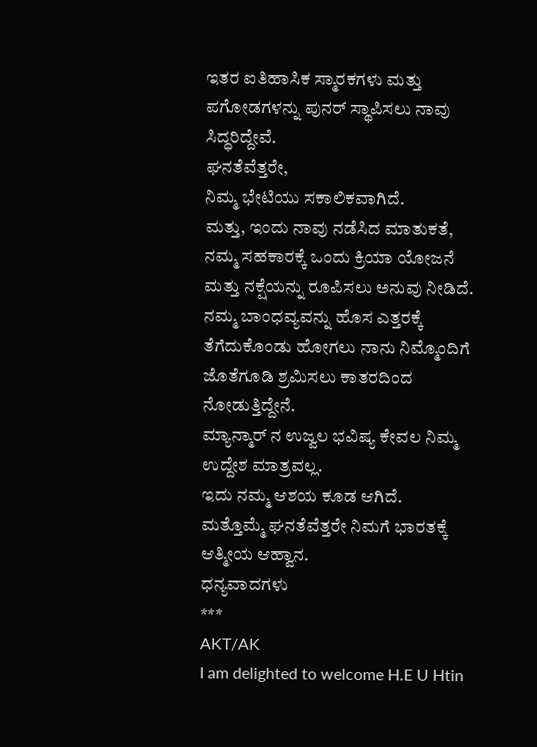ಇತರ ಐತಿಹಾಸಿಕ ಸ್ಮಾರಕಗಳು ಮತ್ತು ಪಗೋಡಗಳನ್ನು ಪುನರ್ ಸ್ಥಾಪಿಸಲು ನಾವು ಸಿದ್ಧರಿದ್ದೇವೆ.
ಘನತೆವೆತ್ತರೇ,
ನಿಮ್ಮ ಭೇಟಿಯು ಸಕಾಲಿಕವಾಗಿದೆ.
ಮತ್ತು, ಇಂದು ನಾವು ನಡೆಸಿದ ಮಾತುಕತೆ, ನಮ್ಮ ಸಹಕಾರಕ್ಕೆ ಒಂದು ಕ್ರಿಯಾ ಯೋಜನೆ ಮತ್ತು ನಕ್ಷೆಯನ್ನು ರೂಪಿಸಲು ಅನುವು ನೀಡಿದೆ.
ನಮ್ಮ ಬಾಂಧವ್ಯವನ್ನು ಹೊಸ ಎತ್ತರಕ್ಕೆ ತೆಗೆದುಕೊಂಡು ಹೋಗಲು ನಾನು ನಿಮ್ಮೊಂದಿಗೆ ಜೊತೆಗೂಡಿ ಶ್ರಮಿಸಲು ಕಾತರದಿಂದ ನೋಡುತ್ತಿದ್ದೇನೆ.
ಮ್ಯಾನ್ಮಾರ್ ನ ಉಜ್ವಲ ಭವಿಷ್ಯ ಕೇವಲ ನಿಮ್ಮ ಉದ್ದೇಶ ಮಾತ್ರವಲ್ಲ.
ಇದು ನಮ್ಮ ಆಶಯ ಕೂಡ ಆಗಿದೆ.
ಮತ್ತೊಮ್ಮೆ ಘನತೆವೆತ್ತರೇ ನಿಮಗೆ ಭಾರತಕ್ಕೆ ಆತ್ಮೀಯ ಆಹ್ವಾನ.
ಧನ್ಯವಾದಗಳು
***
AKT/AK
I am delighted to welcome H.E U Htin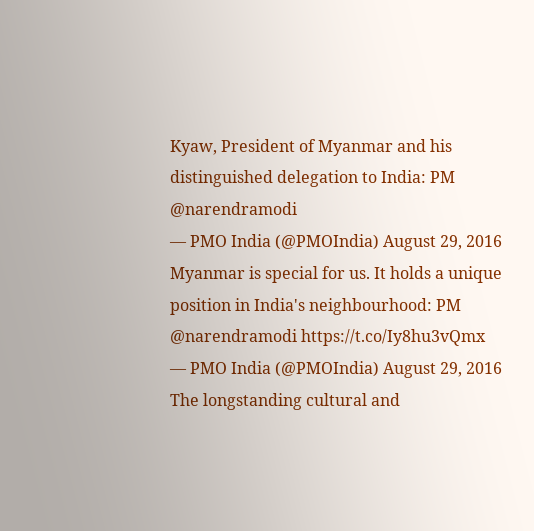Kyaw, President of Myanmar and his distinguished delegation to India: PM @narendramodi
— PMO India (@PMOIndia) August 29, 2016
Myanmar is special for us. It holds a unique position in India's neighbourhood: PM @narendramodi https://t.co/Iy8hu3vQmx
— PMO India (@PMOIndia) August 29, 2016
The longstanding cultural and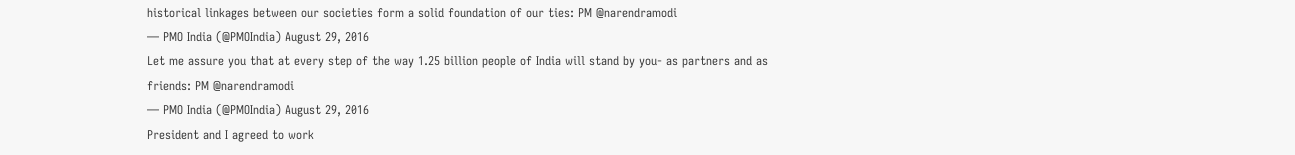historical linkages between our societies form a solid foundation of our ties: PM @narendramodi
— PMO India (@PMOIndia) August 29, 2016
Let me assure you that at every step of the way 1.25 billion people of India will stand by you- as partners and as friends: PM @narendramodi
— PMO India (@PMOIndia) August 29, 2016
President and I agreed to work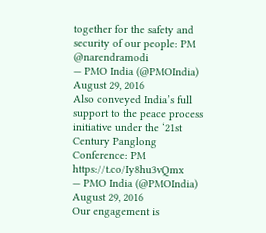together for the safety and security of our people: PM @narendramodi
— PMO India (@PMOIndia) August 29, 2016
Also conveyed India’s full support to the peace process initiative under the ‘21st Century Panglong Conference: PM https://t.co/Iy8hu3vQmx
— PMO India (@PMOIndia) August 29, 2016
Our engagement is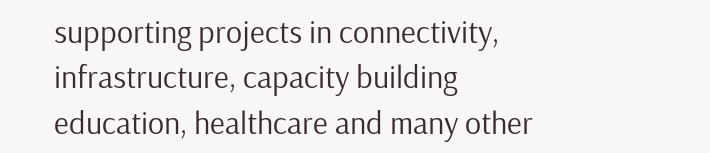supporting projects in connectivity, infrastructure, capacity building education, healthcare and many other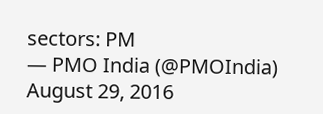sectors: PM
— PMO India (@PMOIndia) August 29, 2016